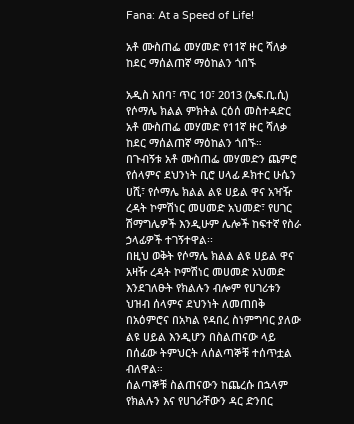Fana: At a Speed of Life!

አቶ ሙስጠፌ መሃመድ የ11ኛ ዙር ሻለቃ ከደር ማሰልጠኛ ማዕከልን ጎበኙ

አዲስ አበባ፣ ጥር 10፣ 2013 (ኤፍ.ቢ.ሲ) የሶማሌ ክልል ምክትል ርዕሰ መስተዳድር አቶ ሙስጠፌ መሃመድ የ11ኛ ዙር ሻለቃ ከደር ማሰልጠኛ ማዕከልን ጎበኙ።
በጉብኝቱ አቶ ሙስጠፌ መሃመድን ጨምሮ የሰላምና ደህንነት ቢሮ ሀላፊ ዶክተር ሁሴን ሀሺ፣ የሶማሌ ክልል ልዩ ሀይል ዋና አዣዥ ረዳት ኮምሽነር መሀመድ አህመድ፣ የሀገር ሽማግሌዎች እንዲሁም ሌሎች ከፍተኛ የስራ ኃላፊዎች ተገኝተዋል፡፡
በዚህ ወቅት የሶማሌ ክልል ልዩ ሀይል ዋና አዛዥ ረዳት ኮምሽነር መሀመድ አህመድ እንደገለፁት የክልሉን ብሎም የሀገሪቱን ህዝብ ሰላምና ደህንነት ለመጠበቅ በአዕምሮና በአካል የዳበረ ስነምግባር ያለው ልዩ ሀይል እንዲሆን በስልጠናው ላይ በሰፊው ትምህርት ለሰልጣኞቹ ተሰጥቷል ብለዋል።
ሰልጣኞቹ ስልጠናውን ከጨረሱ በኋላም የክልሉን እና የሀገራቸውን ዳር ድንበር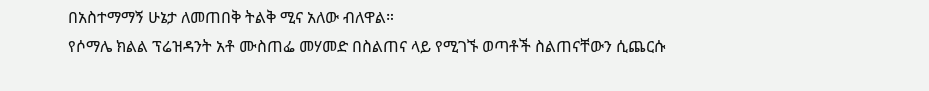በአስተማማኝ ሁኔታ ለመጠበቅ ትልቅ ሚና አለው ብለዋል።
የሶማሌ ክልል ፕሬዝዳንት አቶ ሙስጠፌ መሃመድ በስልጠና ላይ የሚገኙ ወጣቶች ስልጠናቸውን ሲጨርሱ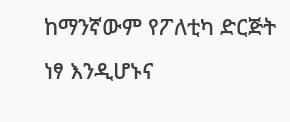ከማንኛውም የፖለቲካ ድርጅት ነፃ እንዲሆኑና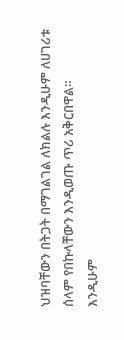ህዝባቸውን በትጋት በማገልገል ለክልሉ እንዲሁም ለሀገሪቱ ሰላም የበኩላቸውን እንዲወጡ ጥሪ አቅርበዋል።
እንዲሁም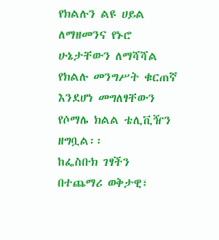የክልሉን ልዩ ሀይል ለማዘመንና የኑሮ ሁኔታቸውን ለማሻሻል የክልሉ መንግሥት ቁርጠኛ እንደሆነ መግለፃቸውን የሶማሌ ክልል ቴሊቪዥን ዘግቧል፡፡
ከፌስቡክ ገፃችን በተጨማሪ ወቅታዊ፣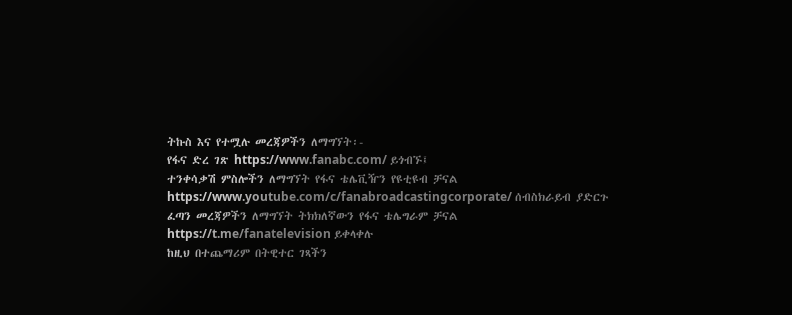ትኩስ እና የተሟሉ መረጃዎችን ለማግኘት፡-
የፋና ድረ ገጽ https://www.fanabc.com/ ይጎብኙ፤
ተንቀሳቃሽ ምስሎችን ለማግኘት የፋና ቴሌቪዥን የዩቲዩብ ቻናል https://www.youtube.com/c/fanabroadcastingcorporate/ ሰብስክራይብ ያድርጉ
ፈጣን መረጃዎችን ለማግኘት ትክክለኛውን የፋና ቴሌግራም ቻናል https://t.me/fanatelevision ይቀላቀሉ
ከዚህ በተጨማሪም በትዊተር ገጻችን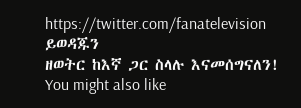https://twitter.com/fanatelevision ይወዳጁን
ዘወትር ከእኛ ጋር ስላሉ እናመሰግናለን!
You might also like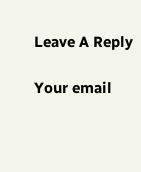Leave A Reply

Your email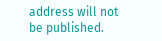address will not be published.